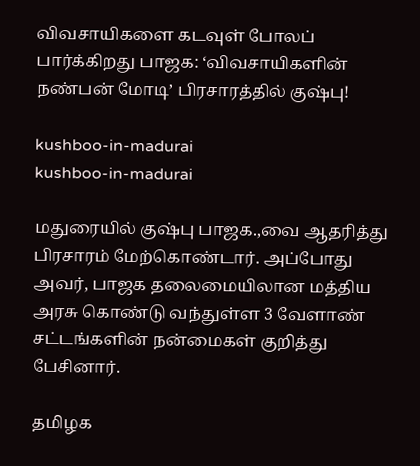விவசாயிகளை கடவுள் போலப் பார்க்கிறது பாஜக: ‘விவசாயிகளின் நண்பன் மோடி’ பிரசாரத்தில் குஷ்பு!

kushboo-in-madurai
kushboo-in-madurai

மதுரையில் குஷ்பு பாஜக.,வை ஆதரித்து பிரசாரம் மேற்கொண்டார். அப்போது அவர், பாஜக தலைமையிலான மத்திய அரசு கொண்டு வந்துள்ள 3 வேளாண் சட்டங்களின் நன்மைகள் குறித்து பேசினார்.

தமிழக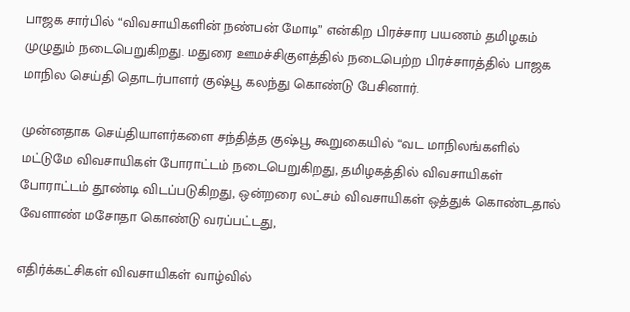பாஜக சார்பில் “விவசாயிகளின் நண்பன் மோடி” என்கிற பிரச்சார பயணம் தமிழகம் முழுதும் நடைபெறுகிறது. மதுரை ஊமச்சிகுளத்தில் நடைபெற்ற பிரச்சாரத்தில் பாஜக மாநில செய்தி தொடர்பாளர் குஷ்பூ கலந்து கொண்டு பேசினார்.

முன்னதாக செய்தியாளர்களை சந்தித்த குஷ்பூ கூறுகையில் “வட மாநிலங்களில் மட்டுமே விவசாயிகள் போராட்டம் நடைபெறுகிறது, தமிழகத்தில் விவசாயிகள் போராட்டம் தூண்டி விடப்படுகிறது, ஒன்றரை லட்சம் விவசாயிகள் ஒத்துக் கொண்டதால் வேளாண் மசோதா கொண்டு வரப்பட்டது,

எதிர்க்கட்சிகள் விவசாயிகள் வாழ்வில்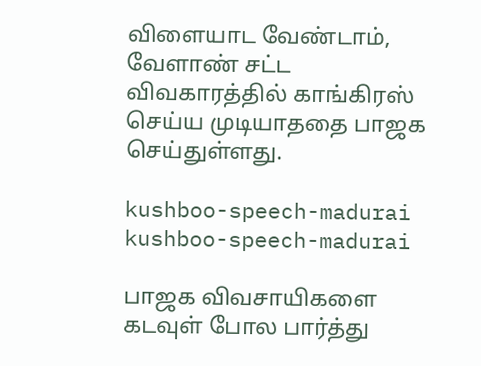விளையாட வேண்டாம், வேளாண் சட்ட விவகாரத்தில் காங்கிரஸ் செய்ய முடியாததை பாஜக செய்துள்ளது.

kushboo-speech-madurai
kushboo-speech-madurai

பாஜக விவசாயிகளை கடவுள் போல பார்த்து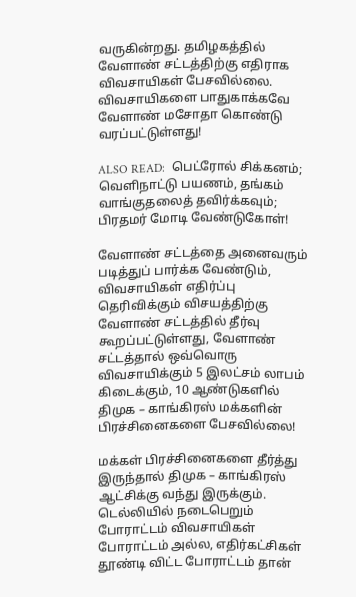வருகின்றது. தமிழகத்தில் வேளாண் சட்டத்திற்கு எதிராக விவசாயிகள் பேசவில்லை. விவசாயிகளை பாதுகாக்கவே வேளாண் மசோதா கொண்டு வரப்பட்டுள்ளது!

ALSO READ:  பெட்ரோல் சிக்கனம்; வெளிநாட்டு பயணம், தங்கம் வாங்குதலைத் தவிர்க்கவும்; பிரதமர் மோடி வேண்டுகோள்!

வேளாண் சட்டத்தை அனைவரும் படித்துப் பார்க்க வேண்டும், விவசாயிகள் எதிர்ப்பு தெரிவிக்கும் விசயத்திற்கு வேளாண் சட்டத்தில் தீர்வு கூறப்பட்டுள்ளது, வேளாண் சட்டத்தால் ஒவ்வொரு விவசாயிக்கும் 5 இலட்சம் லாபம் கிடைக்கும், 10 ஆண்டுகளில் திமுக – காங்கிரஸ் மக்களின் பிரச்சினைகளை பேசவில்லை!

மக்கள் பிரச்சினைகளை தீர்த்து இருந்தால் திமுக – காங்கிரஸ் ஆட்சிக்கு வந்து இருக்கும். டெல்லியில் நடைபெறும் போராட்டம் விவசாயிகள் போராட்டம் அல்ல, எதிர்கட்சிகள் தூண்டி விட்ட போராட்டம் தான்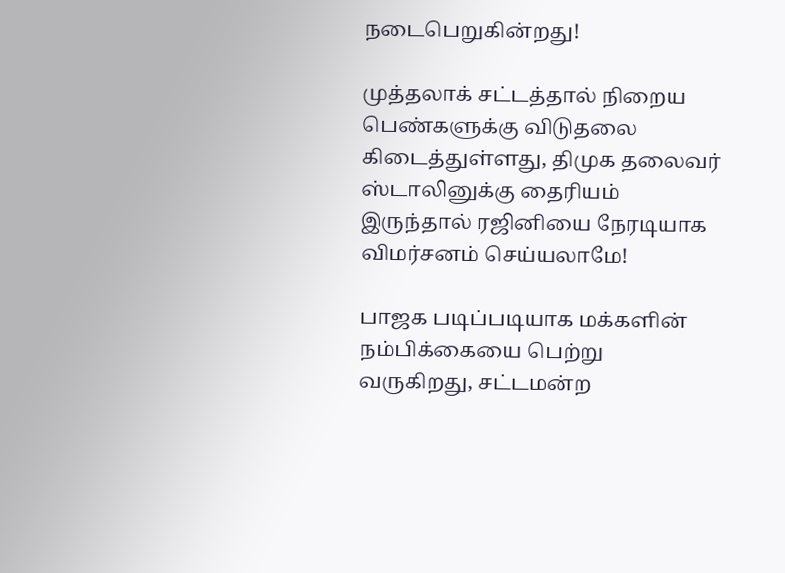நடைபெறுகின்றது!

முத்தலாக் சட்டத்தால் நிறைய பெண்களுக்கு விடுதலை கிடைத்துள்ளது, திமுக தலைவர் ஸ்டாலினுக்கு தைரியம் இருந்தால் ரஜினியை நேரடியாக விமர்சனம் செய்யலாமே!

பாஜக படிப்படியாக மக்களின் நம்பிக்கையை பெற்று வருகிறது, சட்டமன்ற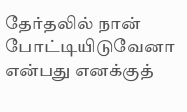தேர்தலில் நான் போட்டியிடுவேனா என்பது எனக்குத்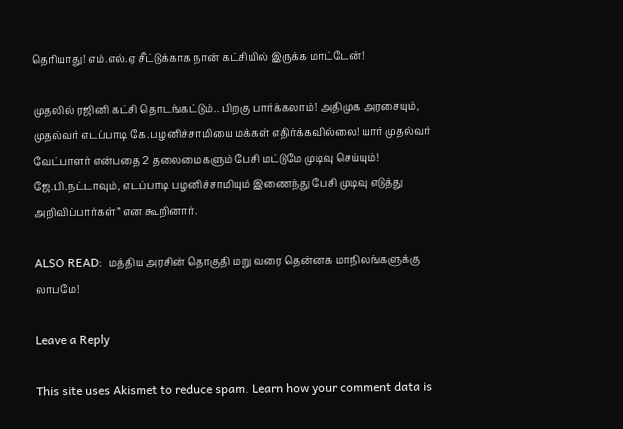தெரியாது! எம்.எல்.ஏ சீட்டுக்காக நான் கட்சியில் இருக்க மாட்டேன்!

முதலில் ரஜினி கட்சி தொடங்கட்டும்.. பிறகு பார்க்கலாம்! அதிமுக அரசையும், முதல்வர் எடப்பாடி கே.பழனிச்சாமியை மக்கள் எதிர்க்கவில்லை! யார் முதல்வர் வேட்பாளர் என்பதை 2 தலைமைகளும் பேசி மட்டுமே முடிவு செய்யும்! ஜே.பி.நட்டாவும், எடப்பாடி பழனிச்சாமியும் இணைந்து பேசி முடிவு எடுத்து அறிவிப்பார்கள்” என கூறினார்.

ALSO READ:  மத்திய அரசின் தொகுதி மறு வரை தென்னக மாநிலங்களுக்கு லாபமே!

Leave a Reply

This site uses Akismet to reduce spam. Learn how your comment data is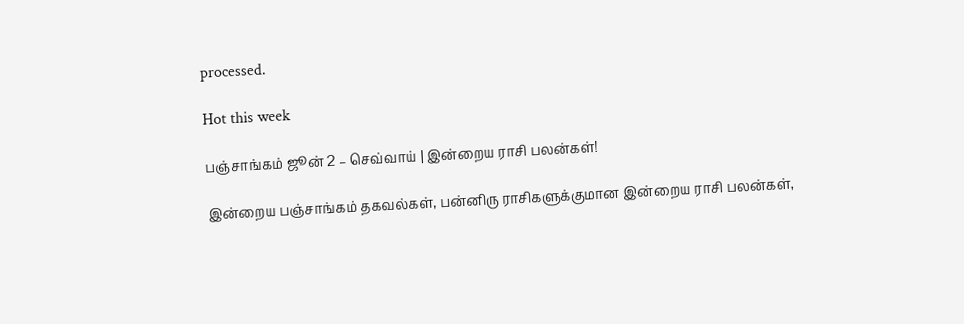processed.

Hot this week

பஞ்சாங்கம் ஜூன் 2 – செவ்வாய் | இன்றைய ராசி பலன்கள்!

இன்றைய பஞ்சாங்கம் தகவல்கள், பன்னிரு ராசிகளுக்குமான இன்றைய ராசி பலன்கள்,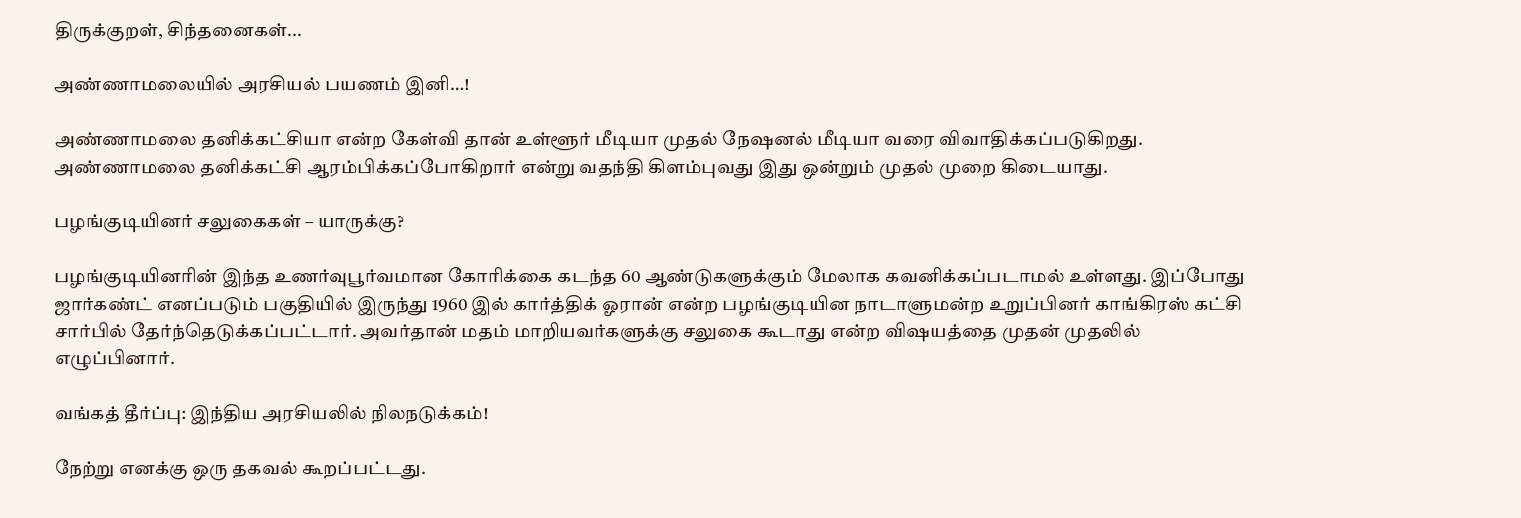திருக்குறள், சிந்தனைகள்...

அண்ணாமலையில் அரசியல் பயணம் இனி…!

அண்ணாமலை தனிக்கட்சியா என்ற கேள்வி தான் உள்ளூர் மீடியா முதல் நேஷனல் மீடியா வரை விவாதிக்கப்படுகிறது. அண்ணாமலை தனிக்கட்சி ஆரம்பிக்கப்போகிறார் என்று வதந்தி கிளம்புவது இது ஒன்றும் முதல் முறை கிடையாது.

பழங்குடியினர் சலுகைகள் – யாருக்கு?

பழங்குடியினரின் இந்த உணர்வுபூர்வமான கோரிக்கை கடந்த 60 ஆண்டுகளுக்கும் மேலாக கவனிக்கப்படாமல் உள்ளது. இப்போது ஜார்கண்ட் எனப்படும் பகுதியில் இருந்து 1960 இல் கார்த்திக் ஓரான் என்ற பழங்குடியின நாடாளுமன்ற உறுப்பினர் காங்கிரஸ் கட்சி சார்பில் தேர்ந்தெடுக்கப்பட்டார். அவர்தான் மதம் மாறியவர்களுக்கு சலுகை கூடாது என்ற விஷயத்தை முதன் முதலில் எழுப்பினார்.

வங்கத் தீர்ப்பு: இந்திய அரசியலில் நிலநடுக்கம்!

நேற்று எனக்கு ஒரு தகவல் கூறப்பட்டது.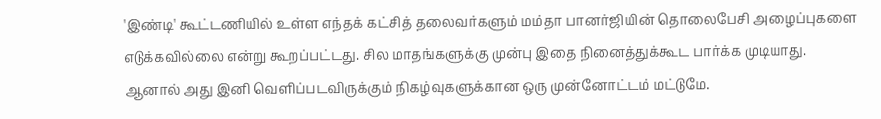'இண்டி' கூட்டணியில் உள்ள எந்தக் கட்சித் தலைவர்களும் மம்தா பானர்ஜியின் தொலைபேசி அழைப்புகளை எடுக்கவில்லை என்று கூறப்பட்டது. சில மாதங்களுக்கு முன்பு இதை நினைத்துக்கூட பார்க்க முடியாது. ஆனால் அது இனி வெளிப்படவிருக்கும் நிகழ்வுகளுக்கான ஒரு முன்னோட்டம் மட்டுமே.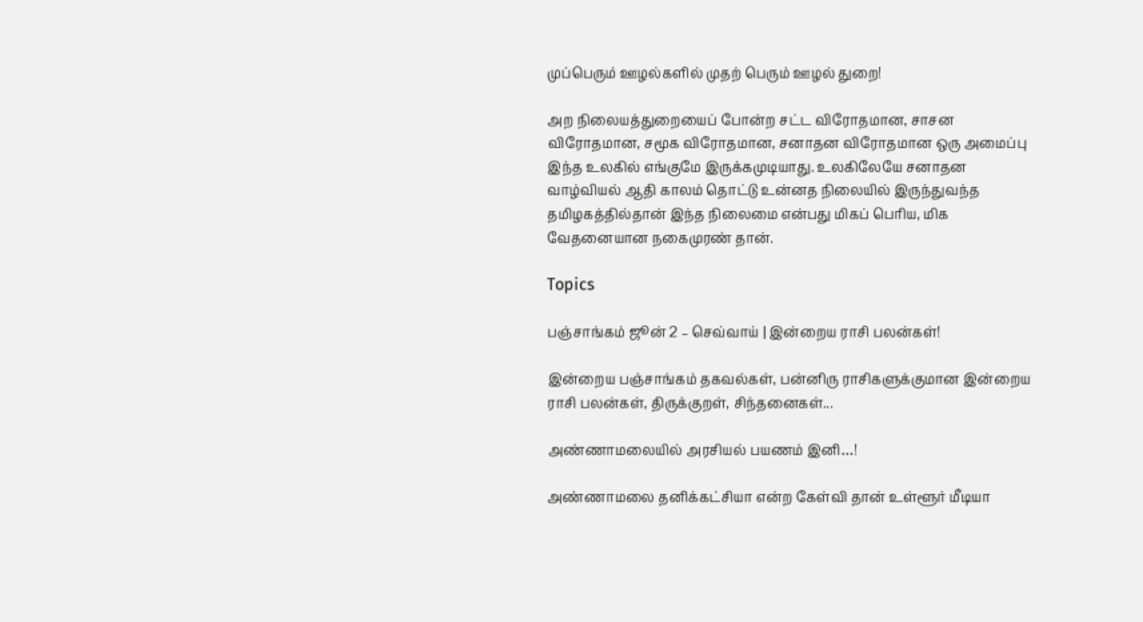முப்பெரும் ஊழல்களில் முதற் பெரும் ஊழல் துறை!

அற நிலையத்துறையைப் போன்ற சட்ட விரோதமான, சாசன விரோதமான, சமூக விரோதமான, சனாதன விரோதமான ஒரு அமைப்பு இந்த உலகில் எங்குமே இருக்கமுடியாது. உலகிலேயே சனாதன வாழ்வியல் ஆதி காலம் தொட்டு உன்னத நிலையில் இருந்துவந்த தமிழகத்தில்தான் இந்த நிலைமை என்பது மிகப் பெரிய, மிக வேதனையான நகைமுரண் தான்.

Topics

பஞ்சாங்கம் ஜூன் 2 – செவ்வாய் | இன்றைய ராசி பலன்கள்!

இன்றைய பஞ்சாங்கம் தகவல்கள், பன்னிரு ராசிகளுக்குமான இன்றைய ராசி பலன்கள், திருக்குறள், சிந்தனைகள்...

அண்ணாமலையில் அரசியல் பயணம் இனி…!

அண்ணாமலை தனிக்கட்சியா என்ற கேள்வி தான் உள்ளூர் மீடியா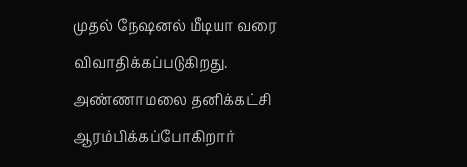முதல் நேஷனல் மீடியா வரை விவாதிக்கப்படுகிறது. அண்ணாமலை தனிக்கட்சி ஆரம்பிக்கப்போகிறார்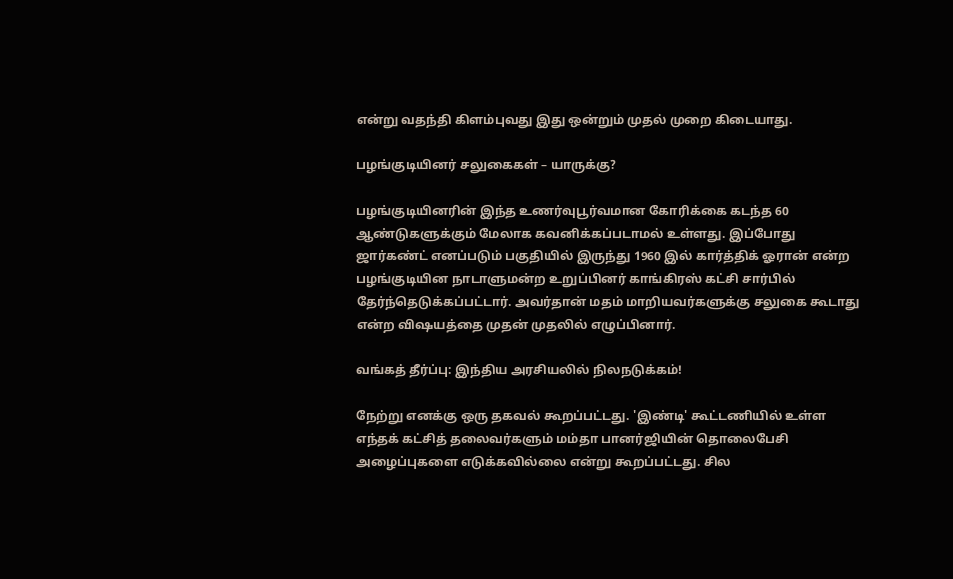என்று வதந்தி கிளம்புவது இது ஒன்றும் முதல் முறை கிடையாது.

பழங்குடியினர் சலுகைகள் – யாருக்கு?

பழங்குடியினரின் இந்த உணர்வுபூர்வமான கோரிக்கை கடந்த 60 ஆண்டுகளுக்கும் மேலாக கவனிக்கப்படாமல் உள்ளது. இப்போது ஜார்கண்ட் எனப்படும் பகுதியில் இருந்து 1960 இல் கார்த்திக் ஓரான் என்ற பழங்குடியின நாடாளுமன்ற உறுப்பினர் காங்கிரஸ் கட்சி சார்பில் தேர்ந்தெடுக்கப்பட்டார். அவர்தான் மதம் மாறியவர்களுக்கு சலுகை கூடாது என்ற விஷயத்தை முதன் முதலில் எழுப்பினார்.

வங்கத் தீர்ப்பு: இந்திய அரசியலில் நிலநடுக்கம்!

நேற்று எனக்கு ஒரு தகவல் கூறப்பட்டது. 'இண்டி' கூட்டணியில் உள்ள எந்தக் கட்சித் தலைவர்களும் மம்தா பானர்ஜியின் தொலைபேசி அழைப்புகளை எடுக்கவில்லை என்று கூறப்பட்டது. சில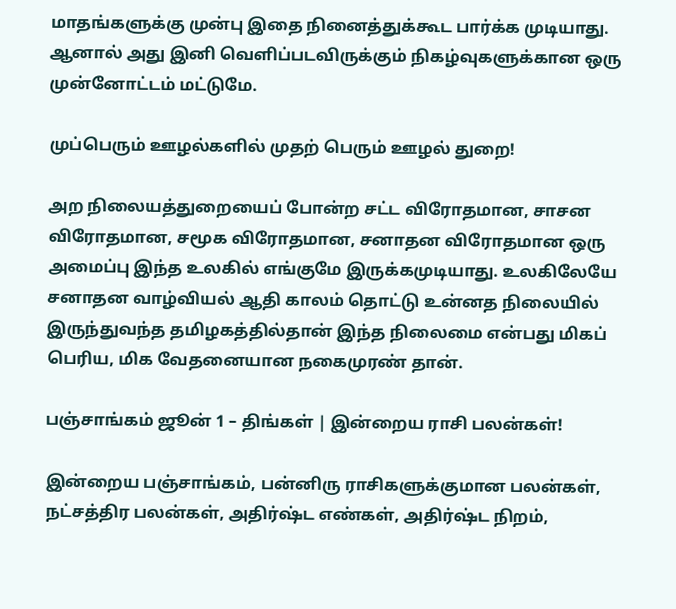மாதங்களுக்கு முன்பு இதை நினைத்துக்கூட பார்க்க முடியாது. ஆனால் அது இனி வெளிப்படவிருக்கும் நிகழ்வுகளுக்கான ஒரு முன்னோட்டம் மட்டுமே.

முப்பெரும் ஊழல்களில் முதற் பெரும் ஊழல் துறை!

அற நிலையத்துறையைப் போன்ற சட்ட விரோதமான, சாசன விரோதமான, சமூக விரோதமான, சனாதன விரோதமான ஒரு அமைப்பு இந்த உலகில் எங்குமே இருக்கமுடியாது. உலகிலேயே சனாதன வாழ்வியல் ஆதி காலம் தொட்டு உன்னத நிலையில் இருந்துவந்த தமிழகத்தில்தான் இந்த நிலைமை என்பது மிகப் பெரிய, மிக வேதனையான நகைமுரண் தான்.

பஞ்சாங்கம் ஜூன் 1 – திங்கள் | இன்றைய ராசி பலன்கள்!

இன்றைய பஞ்சாங்கம், பன்னிரு ராசிகளுக்குமான பலன்கள், நட்சத்திர பலன்கள், அதிர்ஷ்ட எண்கள், அதிர்ஷ்ட நிறம்,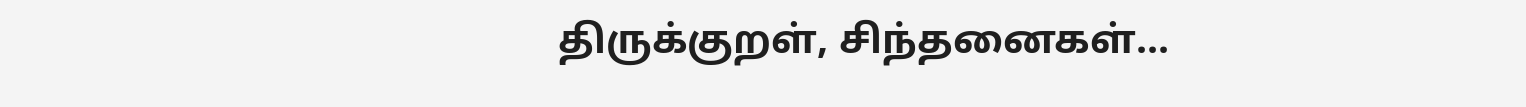திருக்குறள், சிந்தனைகள்...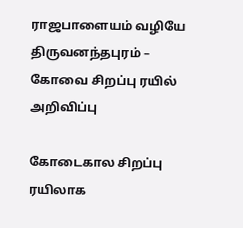ராஜபாளையம் வழியே திருவனந்தபுரம் – கோவை சிறப்பு ரயில் அறிவிப்பு

கோடைகால சிறப்பு ரயிலாக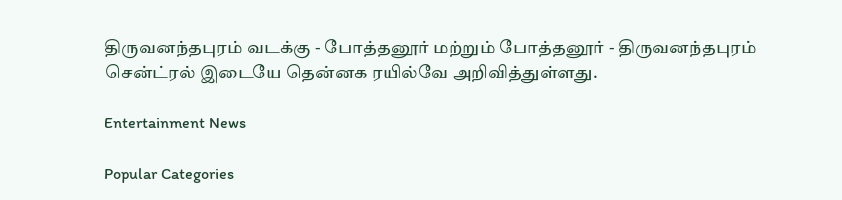திருவனந்தபுரம் வடக்கு - போத்தனூர் மற்றும் போத்தனூர் - திருவனந்தபுரம் சென்ட்ரல் இடையே தென்னக ரயில்வே அறிவித்துள்ளது.

Entertainment News

Popular Categories